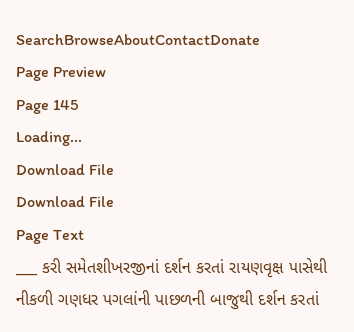SearchBrowseAboutContactDonate
Page Preview
Page 145
Loading...
Download File
Download File
Page Text
___ કરી સમેતશીખરજીનાં દર્શન કરતાં રાયણવૃક્ષ પાસેથી નીકળી ગણધર પગલાંની પાછળની બાજુથી દર્શન કરતાં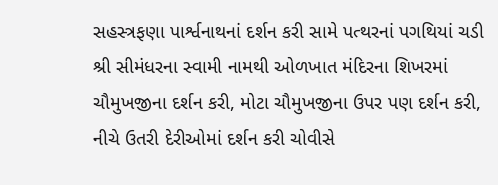સહસ્ત્રફણા પાર્શ્વનાથનાં દર્શન કરી સામે પત્થરનાં પગથિયાં ચડી શ્રી સીમંધરના સ્વામી નામથી ઓળખાત મંદિરના શિખરમાં ચૌમુખજીના દર્શન કરી, મોટા ચૌમુખજીના ઉપર પણ દર્શન કરી, નીચે ઉતરી દેરીઓમાં દર્શન કરી ચોવીસે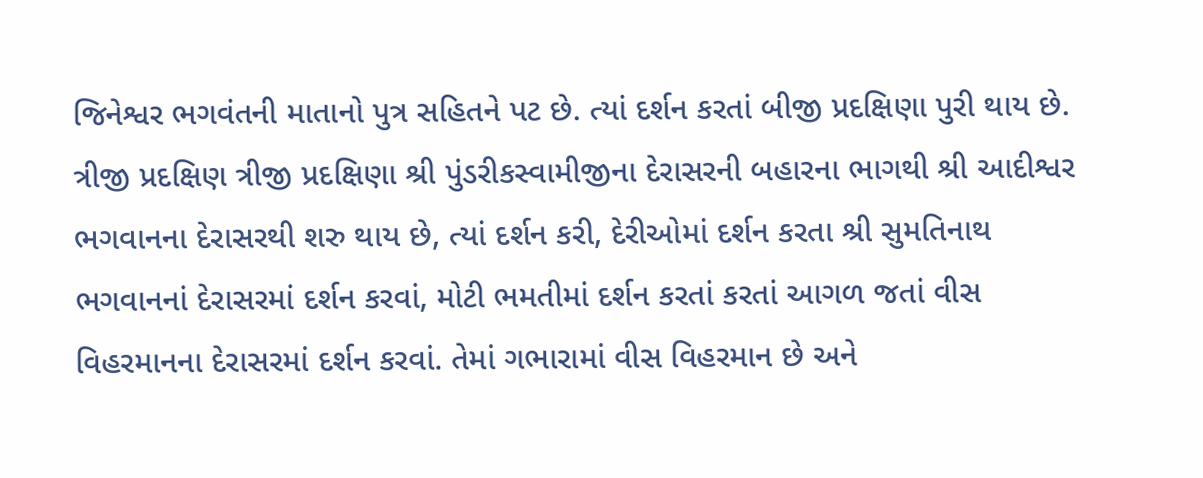જિનેશ્વર ભગવંતની માતાનો પુત્ર સહિતને પટ છે. ત્યાં દર્શન કરતાં બીજી પ્રદક્ષિણા પુરી થાય છે. ત્રીજી પ્રદક્ષિણ ત્રીજી પ્રદક્ષિણા શ્રી પુંડરીકસ્વામીજીના દેરાસરની બહારના ભાગથી શ્રી આદીશ્વર ભગવાનના દેરાસરથી શરુ થાય છે, ત્યાં દર્શન કરી, દેરીઓમાં દર્શન કરતા શ્રી સુમતિનાથ ભગવાનનાં દેરાસરમાં દર્શન કરવાં, મોટી ભમતીમાં દર્શન કરતાં કરતાં આગળ જતાં વીસ વિહરમાનના દેરાસરમાં દર્શન કરવાં. તેમાં ગભારામાં વીસ વિહરમાન છે અને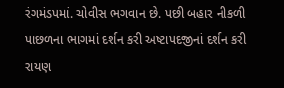રંગમંડપમાં. ચોવીસ ભગવાન છે. પછી બહાર નીકળી પાછળના ભાગમાં દર્શન કરી અષ્ટાપદજીનાં દર્શન કરી રાયણ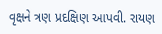વૃક્ષને ત્રણ પ્રદક્ષિણ આપવી. રાયણ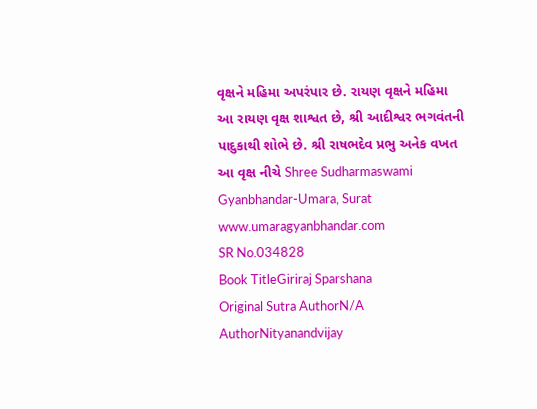વૃક્ષને મહિમા અપરંપાર છે. રાયણ વૃક્ષને મહિમા આ રાયણ વૃક્ષ શાશ્વત છે, શ્રી આદીશ્વર ભગવંતની પાદુકાથી શોભે છે. શ્રી રાષભદેવ પ્રભુ અનેક વખત આ વૃક્ષ નીચે Shree Sudharmaswami Gyanbhandar-Umara, Surat www.umaragyanbhandar.com
SR No.034828
Book TitleGiriraj Sparshana
Original Sutra AuthorN/A
AuthorNityanandvijay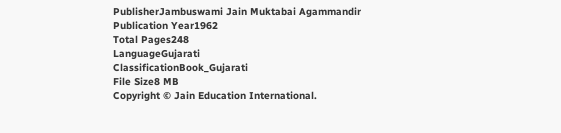PublisherJambuswami Jain Muktabai Agammandir
Publication Year1962
Total Pages248
LanguageGujarati
ClassificationBook_Gujarati
File Size8 MB
Copyright © Jain Education International.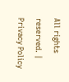All rights reserved. | Privacy Policy